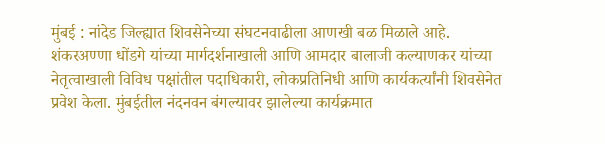मुंबई : नांदेड जिल्ह्यात शिवसेनेच्या संघटनवाढीला आणखी बळ मिळाले आहे. शंकरअण्णा धोंडगे यांच्या मार्गदर्शनाखाली आणि आमदार बालाजी कल्याणकर यांच्या नेतृत्वाखाली विविध पक्षांतील पदाधिकारी, लोकप्रतिनिधी आणि कार्यकर्त्यांनी शिवसेनेत प्रवेश केला. मुंबईतील नंदनवन बंगल्यावर झालेल्या कार्यक्रमात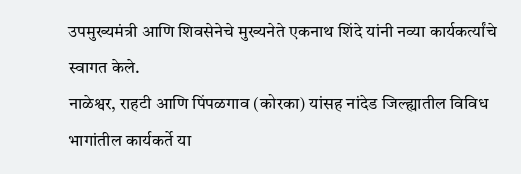उपमुख्यमंत्री आणि शिवसेनेचे मुख्यनेते एकनाथ शिंदे यांनी नव्या कार्यकर्त्यांचे स्वागत केले.
नाळेश्वर, राहटी आणि पिंपळगाव (कोरका) यांसह नांदेड जिल्ह्यातील विविध भागांतील कार्यकर्ते या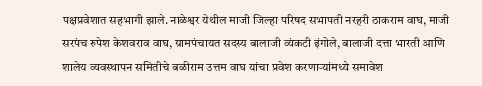पक्षप्रवेशात सहभागी झाले. नाळेश्वर येथील माजी जिल्हा परिषद सभापती नरहरी ठाकराम वाघ, माजी सरपंच रुपेश केशवराव वाघ, ग्रामपंचायत सदस्य बालाजी व्यंकटी इंगोले, बालाजी दत्ता भारती आणि शालेय व्यवस्थापन समितीचे बळीराम उत्तम वाघ यांचा प्रवेश करणाऱ्यांमध्ये समावेश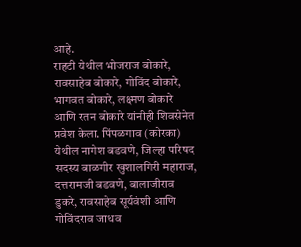आहे.
राहटी येथील भोजराज बोकारे, रावसाहेब बोकारे, गोविंद बोकारे, भागवत बोकारे, लक्ष्मण बोकारे आणि रतन बोकारे यांनीही शिवसेनेत प्रवेश केला. पिंपळगाव (कोरका) येथील नागेश बडवणे, जिल्हा परिषद सदस्य बाळगीर खुशालगिरी महाराज, दत्तरामजी बडवणे, बालाजीराव डुकरे, रावसाहेब सूर्यवंशी आणि गोविंदराव जाधव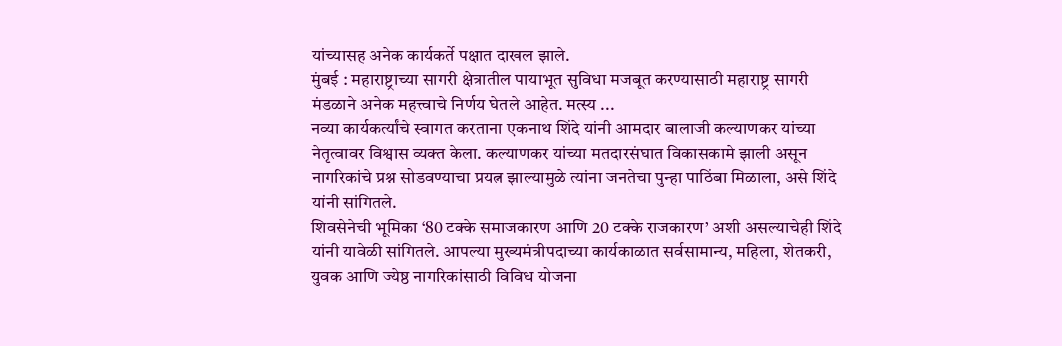यांच्यासह अनेक कार्यकर्ते पक्षात दाखल झाले.
मुंबई : महाराष्ट्राच्या सागरी क्षेत्रातील पायाभूत सुविधा मजबूत करण्यासाठी महाराष्ट्र सागरी मंडळाने अनेक महत्त्वाचे निर्णय घेतले आहेत. मत्स्य ...
नव्या कार्यकर्त्यांचे स्वागत करताना एकनाथ शिंदे यांनी आमदार बालाजी कल्याणकर यांच्या नेतृत्वावर विश्वास व्यक्त केला. कल्याणकर यांच्या मतदारसंघात विकासकामे झाली असून नागरिकांचे प्रश्न सोडवण्याचा प्रयत्न झाल्यामुळे त्यांना जनतेचा पुन्हा पाठिंबा मिळाला, असे शिंदे यांनी सांगितले.
शिवसेनेची भूमिका ‘80 टक्के समाजकारण आणि 20 टक्के राजकारण’ अशी असल्याचेही शिंदे यांनी यावेळी सांगितले. आपल्या मुख्यमंत्रीपदाच्या कार्यकाळात सर्वसामान्य, महिला, शेतकरी, युवक आणि ज्येष्ठ नागरिकांसाठी विविध योजना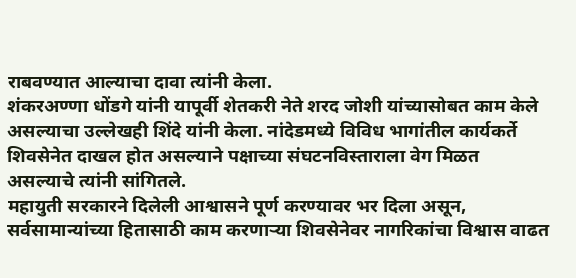राबवण्यात आल्याचा दावा त्यांनी केला.
शंकरअण्णा धोंडगे यांनी यापूर्वी शेतकरी नेते शरद जोशी यांच्यासोबत काम केले असल्याचा उल्लेखही शिंदे यांनी केला. नांदेडमध्ये विविध भागांतील कार्यकर्ते शिवसेनेत दाखल होत असल्याने पक्षाच्या संघटनविस्ताराला वेग मिळत असल्याचे त्यांनी सांगितले.
महायुती सरकारने दिलेली आश्वासने पूर्ण करण्यावर भर दिला असून, सर्वसामान्यांच्या हितासाठी काम करणाऱ्या शिवसेनेवर नागरिकांचा विश्वास वाढत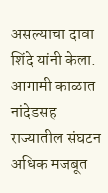असल्याचा दावा शिंदे यांनी केला. आगामी काळात नांदेडसह राज्यातील संघटन अधिक मजबूत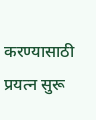करण्यासाठी प्रयत्न सुरू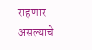राहणार असल्याचे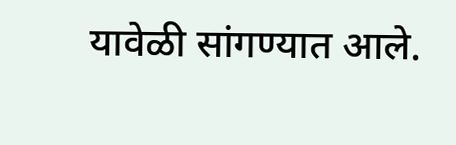यावेळी सांगण्यात आले.